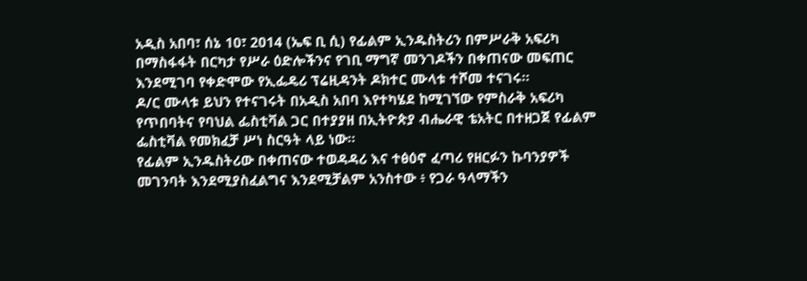አዲስ አበባ፣ ሰኔ 10፣ 2014 (ኤፍ ቢ ሲ) የፊልም ኢንዱስትሪን በምሥራቅ አፍሪካ በማስፋፋት በርካታ የሥራ ዕድሎችንና የገቢ ማግኛ መንገዶችን በቀጠናው መፍጠር እንደሚገባ የቀድሞው የኢፌዴሪ ፕሬዚዳንት ዶክተር ሙላቱ ተሾመ ተናገሩ።
ዶ/ር ሙላቱ ይህን የተናገሩት በአዲስ አበባ እየተካሄደ ከሚገኘው የምስራቅ አፍሪካ የጥበባትና የባህል ፌስቲቫል ጋር በተያያዘ በኢትዮጵያ ብሔራዊ ቴአትር በተዘጋጀ የፊልም ፌስቲቫል የመክፈቻ ሥነ ስርዓት ላይ ነው።
የፊልም ኢንዱስትሪው በቀጠናው ተወዳዳሪ እና ተፅዕኖ ፈጣሪ የዘርፉን ኩባንያዎች መገንባት እንደሚያስፈልግና እንደሚቻልም አንስተው ፥ የጋራ ዓላማችን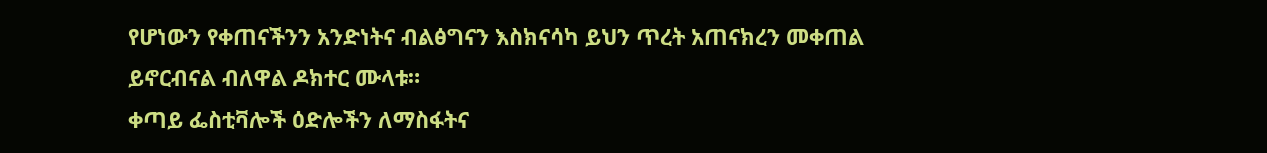የሆነውን የቀጠናችንን አንድነትና ብልፅግናን እስክናሳካ ይህን ጥረት አጠናክረን መቀጠል ይኖርብናል ብለዋል ዶክተር ሙላቱ።
ቀጣይ ፌስቲቫሎች ዕድሎችን ለማስፋትና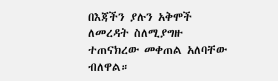በእጃችን ያሉን አቅሞች ለመረዳት ስለሚያግዙ ተጠናክረው መቀጠል አለባቸው ብለዋል።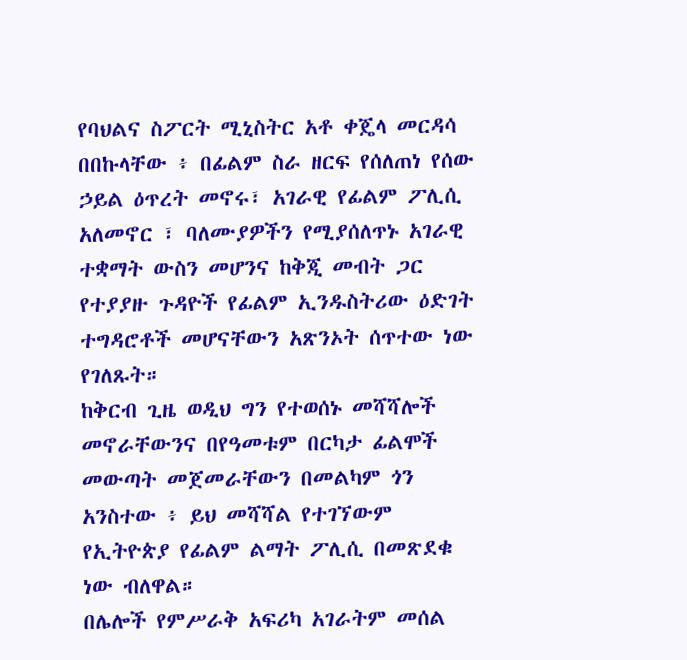የባህልና ስፖርት ሚኒስትር አቶ ቀጄላ መርዳሳ በበኩላቸው ፥ በፊልም ስራ ዘርፍ የሰለጠነ የሰው ኃይል ዕጥረት መኖሩ፣ አገራዊ የፊልም ፖሊሲ አለመኖር ፣ ባለሙያዎችን የሚያሰለጥኑ አገራዊ ተቋማት ውስን መሆንና ከቅጂ መብት ጋር የተያያዙ ጉዳዮች የፊልም ኢንዱስትሪው ዕድገት ተግዳሮቶች መሆናቸውን አጽንኦት ሰጥተው ነው የገለጹት።
ከቅርብ ጊዜ ወዲህ ግን የተወሰኑ መሻሻሎች መኖራቸውንና በየዓመቱም በርካታ ፊልሞች መውጣት መጀመራቸውን በመልካም ጎን አንስተው ፥ ይህ መሻሻል የተገኘውም የኢትዮጵያ የፊልም ልማት ፖሊሲ በመጽደቁ ነው ብለዋል።
በሌሎች የምሥራቅ አፍሪካ አገራትም መሰል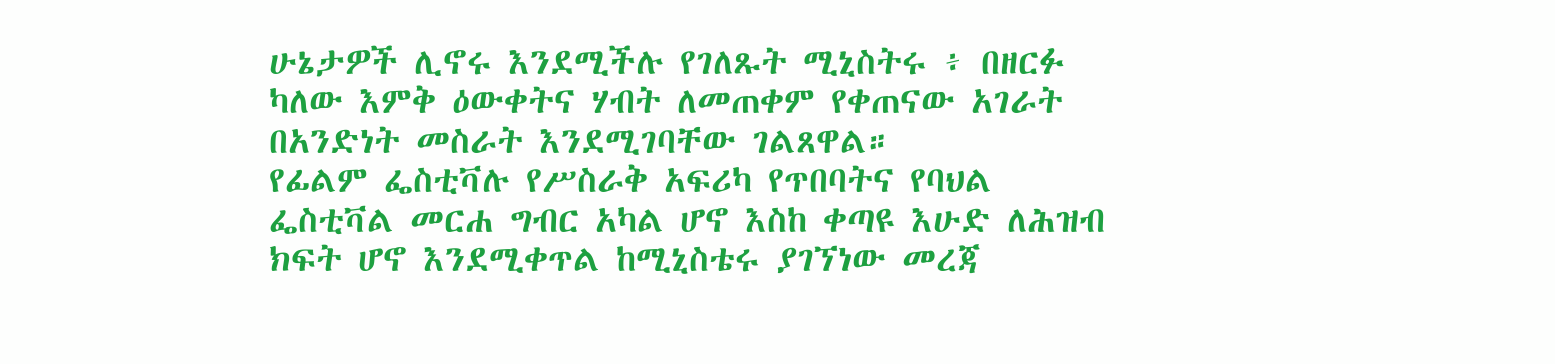ሁኔታዎች ሊኖሩ እንደሚችሉ የገለጹት ሚኒስትሩ ፥ በዘርፉ ካለው እምቅ ዕውቀትና ሃብት ለመጠቀም የቀጠናው አገራት በአንድነት መስራት እንደሚገባቸው ገልጸዋል።
የፊልም ፌስቲቫሉ የሥስራቅ አፍሪካ የጥበባትና የባህል ፌስቲቫል መርሐ ግብር አካል ሆኖ እስከ ቀጣዩ እሁድ ለሕዝብ ክፍት ሆኖ እንደሚቀጥል ከሚኒስቴሩ ያገኘነው መረጃ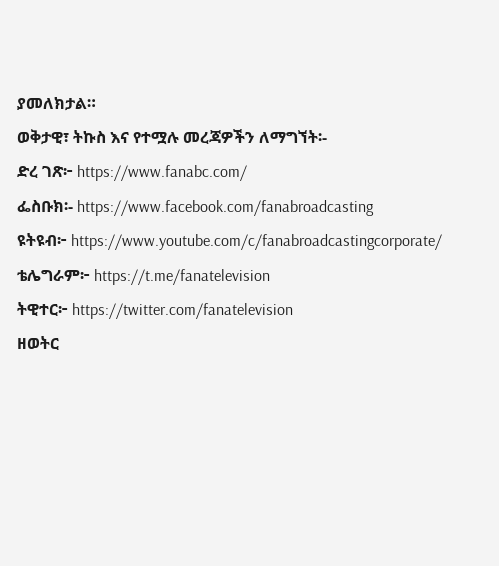ያመለክታል።
ወቅታዊ፣ ትኩስ እና የተሟሉ መረጃዎችን ለማግኘት፡-
ድረ ገጽ፦ https://www.fanabc.com/
ፌስቡክ፡- https://www.facebook.com/fanabroadcasting
ዩትዩብ፦ https://www.youtube.com/c/fanabroadcastingcorporate/
ቴሌግራም፦ https://t.me/fanatelevision
ትዊተር፦ https://twitter.com/fanatelevision
ዘወትር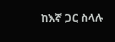ከእኛ ጋር ስላሉ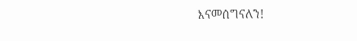እናመሰግናለን!